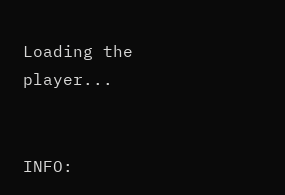Loading the player...


INFO: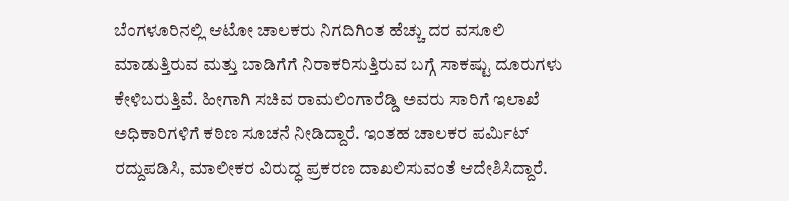ಬೆಂಗಳೂರಿನಲ್ಲಿ ಆಟೋ ಚಾಲಕರು ನಿಗದಿಗಿಂತ ಹೆಚ್ಚು ದರ ವಸೂಲಿ ಮಾಡುತ್ತಿರುವ ಮತ್ತು ಬಾಡಿಗೆಗೆ ನಿರಾಕರಿಸುತ್ತಿರುವ ಬಗ್ಗೆ ಸಾಕಷ್ಟು ದೂರುಗಳು ಕೇಳಿಬರುತ್ತಿವೆ. ಹೀಗಾಗಿ ಸಚಿವ ರಾಮಲಿಂಗಾರೆಡ್ಡಿ ಅವರು ಸಾರಿಗೆ ಇಲಾಖೆ ಅಧಿಕಾರಿಗಳಿಗೆ ಕಠಿಣ ಸೂಚನೆ ನೀಡಿದ್ದಾರೆ. ಇಂತಹ ಚಾಲಕರ ಪರ್ಮಿಟ್‌ ರದ್ದುಪಡಿಸಿ, ಮಾಲೀಕರ ವಿರುದ್ಧ ಪ್ರಕರಣ ದಾಖಲಿಸುವಂತೆ ಆದೇಶಿಸಿದ್ದಾರೆ.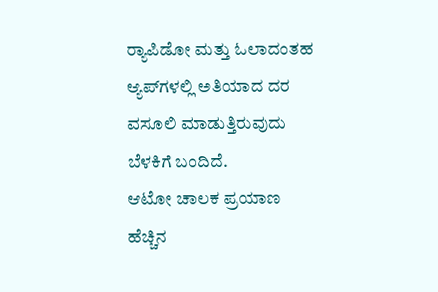ರ‍್ಯಾಪಿಡೋ ಮತ್ತು ಓಲಾದಂತಹ ಆ್ಯಪ್‌ಗಳಲ್ಲಿ ಅತಿಯಾದ ದರ ವಸೂಲಿ ಮಾಡುತ್ತಿರುವುದು ಬೆಳಕಿಗೆ ಬಂದಿದೆ.
ಆಟೋ ಚಾಲಕ ಪ್ರಯಾಣ ಹೆಚ್ಚಿನ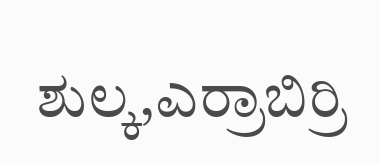ಶುಲ್ಕ,ಎರ್ರಾಬಿರ್ರಿ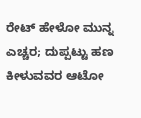ರೇಟ್‌ ಹೇಳೋ ಮುನ್ನ ಎಚ್ಚರ; ದುಪ್ಪಟ್ಟು ಹಣ ಕೀಳುವವರ ಆಟೋ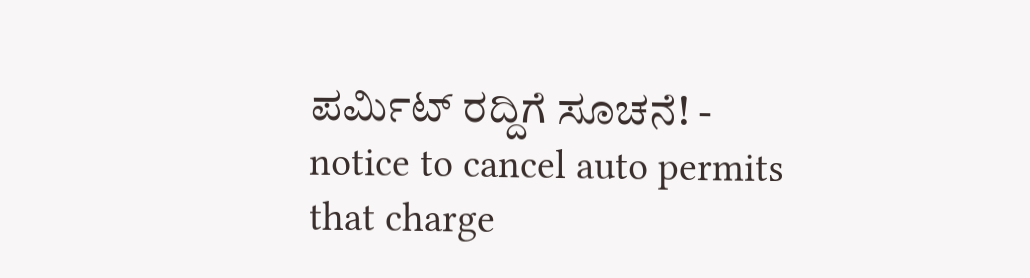ಪರ್ಮಿಟ್‌ ರದ್ದಿಗೆ ಸೂಚನೆ! - notice to cancel auto permits that charge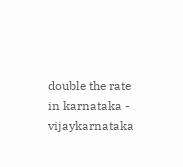double the rate in karnataka - vijaykarnataka